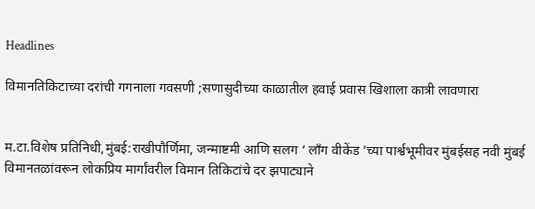Headlines

विमानतिकिटाच्या दरांची गगनाला गवसणी ;सणासुदीच्या काळातील हवाई प्रवास खिशाला कात्री लावणारा


म.टा.विशेष प्रतिनिधी,मुंबई:राखीपौर्णिमा, जन्माष्टमी आणि सलग ‘ लाँग वीकेंड ’च्या पार्श्वभूमीवर मुंबईसह नवी मुंबई विमानतळांवरून लोकप्रिय मार्गांवरील विमान तिकिटांचे दर झपाट्याने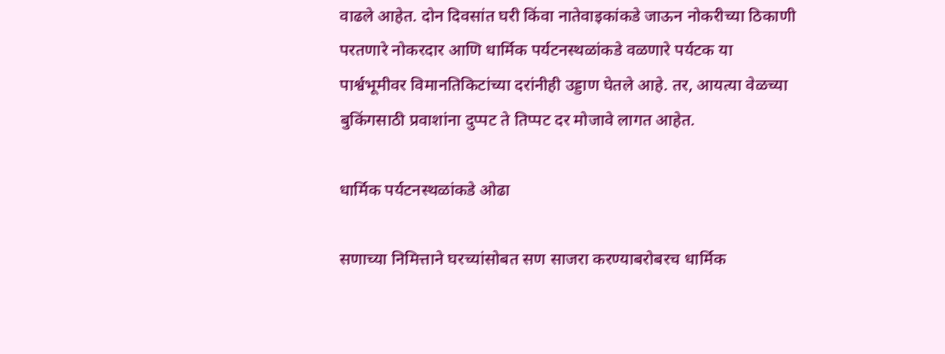वाढले आहेत. दोन दिवसांत घरी किंवा नातेवाइकांकडे जाऊन नोकरीच्या ठिकाणी परतणारे नोकरदार आणि धार्मिक पर्यटनस्थळांकडे वळणारे पर्यटक या पार्श्वभूमीवर विमानतिकिटांच्या दरांनीही उड्डाण घेतले आहे. तर, आयत्या वेळच्या बुकिंगसाठी प्रवाशांना दुप्पट ते तिप्पट दर मोजावे लागत आहेत.

धार्मिक पर्यटनस्थळांकडे ओढा

सणाच्या निमित्ताने घरच्यांसोबत सण साजरा करण्याबरोबरच धार्मिक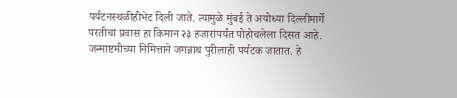पर्यटनस्थळीहीभेट दिली जाते. त्यामुळे मुंबई ते अयोध्या दिल्लीमार्गे परतीचा प्रवास हा किमान २३ हजारांपर्यंत पोहोचलेला दिसत आहे. जन्माष्टमीच्या निमित्ताने जगन्नाथ पुरीलाही पर्यटक जातात. हे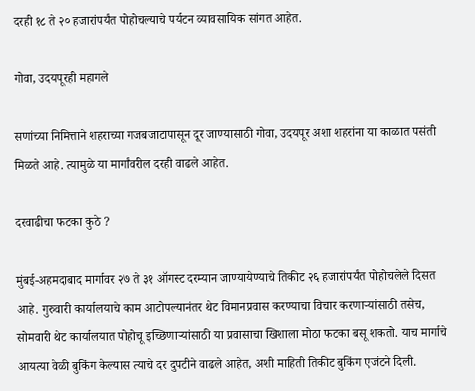दरही १८ ते २० हजारांपर्यंत पोहोचल्याचे पर्यटन व्यावसायिक सांगत आहेत.

गोवा, उदयपूरही महागले

सणांच्या निमित्ताने शहराच्या गजबजाटापासून दूर जाण्यासाठी गोवा, उदयपूर अशा शहरांना या काळात पसंती मिळते आहे. त्यामुळे या मार्गांवरील दरही वाढले आहेत.

दरवाढीचा फटका कुठे ?

मुंबई-अहमदाबाद मार्गावर २७ ते ३१ ऑगस्ट दरम्यान जाण्यायेण्याचे तिकीट २६ हजारांपर्यंत पोहोचलेले दिसत आहे. गुरुवारी कार्यालयाचे काम आटोपल्यानंतर थेट विमानप्रवास करण्याचा विचार करणाऱ्यांसाठी तसेच, सोमवारी थेट कार्यालयात पोहोचू इच्छिणाऱ्यांसाठी या प्रवासाचा खिशाला मोठा फटका बसू शकतो. याच मार्गाचे आयत्या वेळी बुकिंग केल्यास त्याचे दर दुपटीने वाढले आहेत, अशी माहिती तिकीट बुकिंग एजंटने दिली.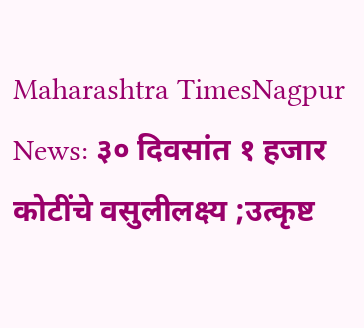Maharashtra TimesNagpur News: ३० दिवसांत १ हजार कोटींचे वसुलीलक्ष्य ;उत्कृष्ट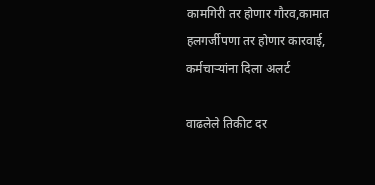कामगिरी तर होणार गौरव,कामात हलगर्जीपणा तर होणार कारवाई, कर्मचाऱ्यांना दिला अलर्ट

वाढलेले तिकीट दर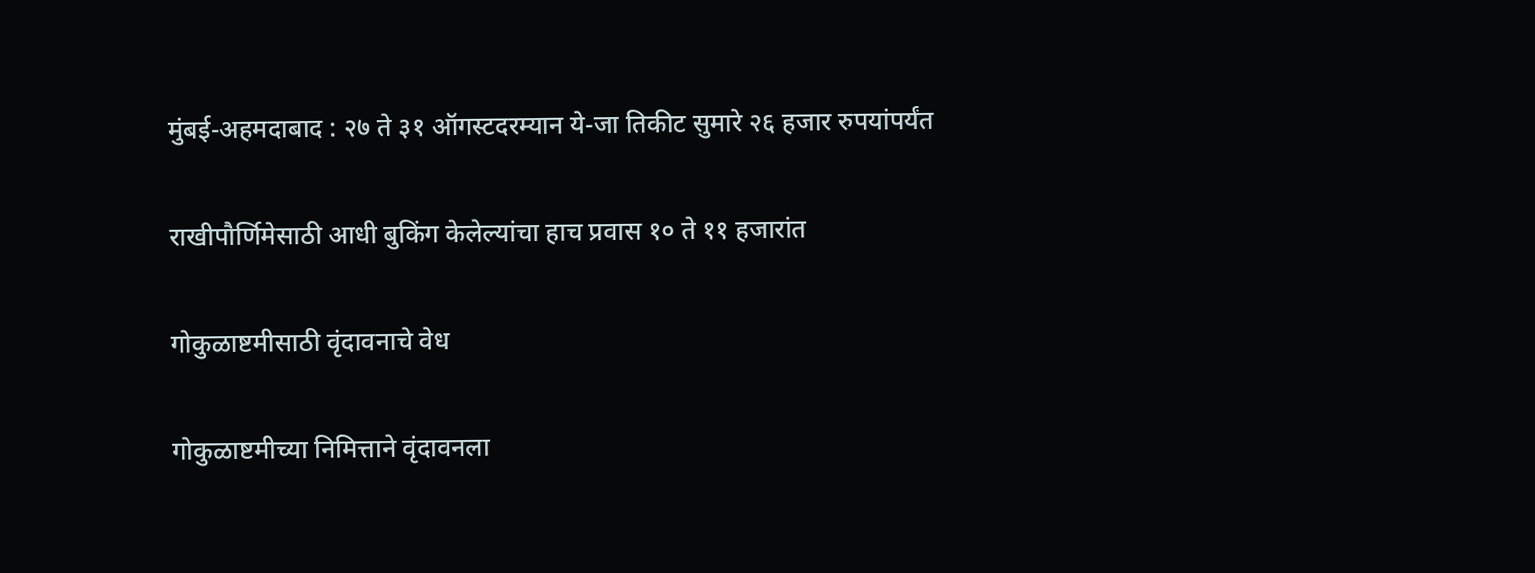मुंबई-अहमदाबाद : २७ ते ३१ ऑगस्टदरम्यान ये-जा तिकीट सुमारे २६ हजार रुपयांपर्यंत

राखीपौर्णिमेसाठी आधी बुकिंग केलेल्यांचा हाच प्रवास १० ते ११ हजारांत

गोकुळाष्टमीसाठी वृंदावनाचे वेध

गोकुळाष्टमीच्या निमित्ताने वृंदावनला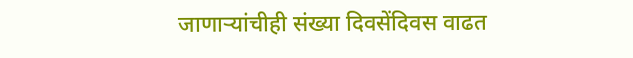जाणाऱ्यांचीही संख्या दिवसेंदिवस वाढत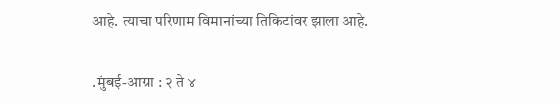आहे. त्याचा परिणाम विमानांच्या तिकिटांवर झाला आहे.

.मुंबई-आग्रा : २ ते ४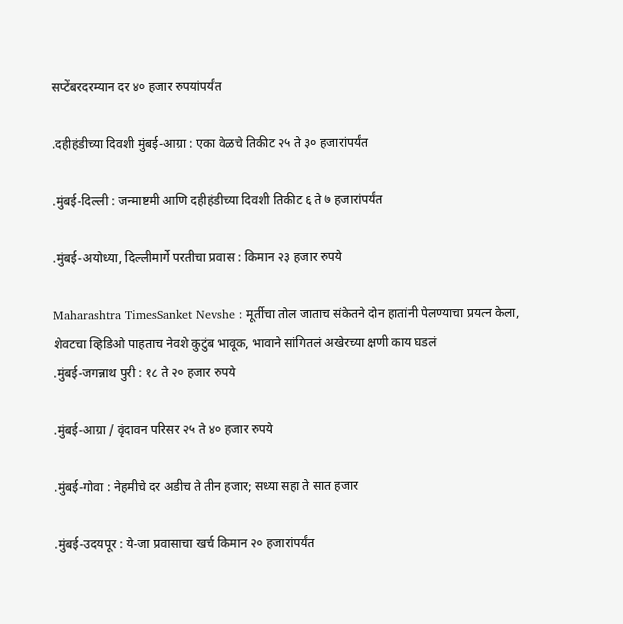सप्टेंबरदरम्यान दर ४० हजार रुपयांपर्यंत

.दहीहंडीच्या दिवशी मुंबई-आग्रा : एका वेळचे तिकीट २५ ते ३० हजारांपर्यंत

.मुंबई-दिल्ली : जन्माष्टमी आणि दहीहंडीच्या दिवशी तिकीट ६ ते ७ हजारांपर्यंत

.मुंबई-अयोध्या, दिल्लीमार्गे परतीचा प्रवास : किमान २३ हजार रुपये

Maharashtra TimesSanket Nevshe : मूर्तीचा तोल जाताच संकेतने दोन हातांनी पेलण्याचा प्रयत्न केला, शेवटचा व्हिडिओ पाहताच नेवशे कुटुंब भावूक, भावाने सांगितलं अखेरच्या क्षणी काय घडलं
.मुंबई-जगन्नाथ पुरी : १८ ते २० हजार रुपये

.मुंबई-आग्रा / वृंदावन परिसर २५ ते ४० हजार रुपये

.मुंबई-गोवा : नेहमीचे दर अडीच ते तीन हजार; सध्या सहा ते सात हजार

.मुंबई-उदयपूर : ये-जा प्रवासाचा खर्च किमान २० हजारांपर्यंत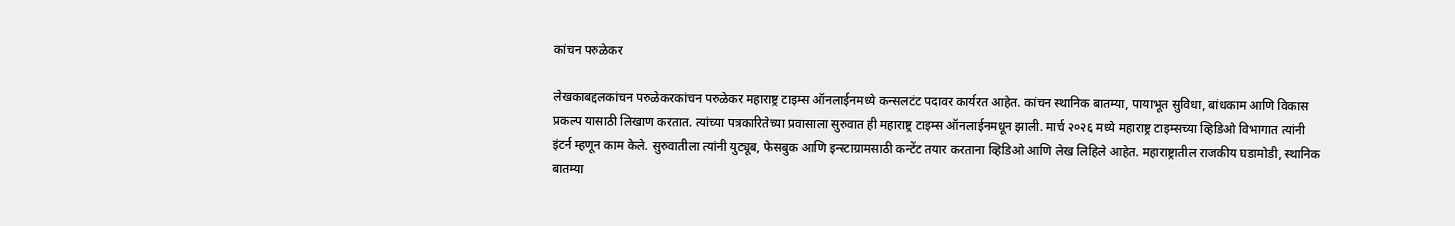कांचन परुळेकर

लेखकाबद्दलकांचन परुळेकरकांचन परुळेकर महाराष्ट्र टाइम्स ऑनलाईनमध्ये कन्सलटंट पदावर कार्यरत आहेत. कांचन स्थानिक बातम्या, पायाभूत सुविधा, बांधकाम आणि विकास प्रकल्प यासाठी लिखाण करतात. त्यांच्या पत्रकारितेच्या प्रवासाला सुरुवात ही महाराष्ट्र टाइम्स ऑनलाईनमधून झाली. मार्च २०२६ मध्ये महाराष्ट्र टाइम्सच्या व्हिडिओ विभागात त्यांनी इंटर्न म्हणून काम केले. सुरुवातीला त्यांनी युट्यूब, फेसबुक आणि इन्स्टाग्रामसाठी कन्टेंट तयार करताना व्हिडिओ आणि लेख लिहिले आहेत. महाराष्ट्रातील राजकीय घडामोडी, स्थानिक बातम्या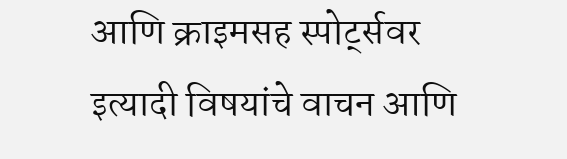आणि क्राइमसह स्पोर्ट्सवर इत्यादी विषयांचे वाचन आणि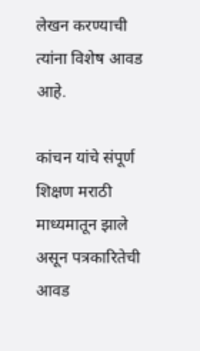लेखन करण्याची त्यांना विशेष आवड आहे.

कांचन यांचे संपूर्ण शिक्षण मराठी माध्यमातून झाले असून पत्रकारितेची आवड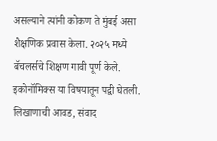असल्याने त्यांनी कोकण ते मुंबई असा शैक्षणिक प्रवास केला. २०२५ मध्ये बॅचलर्सचे शिक्षण गावी पूर्ण केले. इकोनॉमिक्स या विषयातून पद्वी घेतली. लिखाणाची आवड, संवाद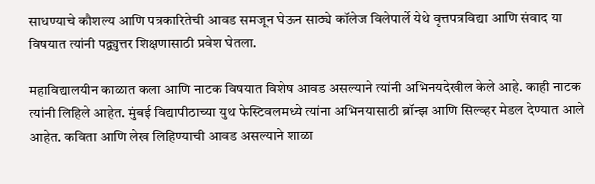साधण्याचे कौशल्य आणि पत्रकारितेची आवड समजून घेऊन साठ्ये कॉलेज विलेपार्ले येथे वृत्तपत्रविद्या आणि संवाद या विषयात त्यांनी पद्व्युत्तर शिक्षणासाठी प्रवेश घेतला.

महाविद्यालयीन काळात कला आणि नाटक विषयात विशेष आवड असल्याने त्यांनी अभिनयदेखील केले आहे. काही नाटक त्यांनी लिहिले आहेत. मुंबई विद्यापीठाच्या युथ फेस्टिवलमध्ये त्यांना अभिनयासाठी ब्रॉन्झ आणि सिल्व्हर मेडल देण्यात आले आहेत. कविता आणि लेख लिहिण्याची आवड असल्याने शाळा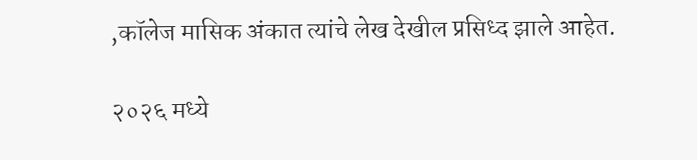,कॉलेज मासिक अंकात त्यांचे लेख देखील प्रसिध्द झाले आहेत.

२०२६ मध्ये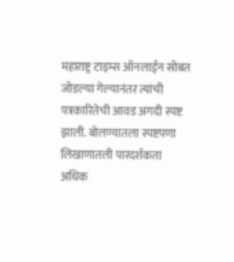महाराष्ट्र टाइम्स ऑनलाईन सोबत जोडल्या गेल्यानंतर त्यांची पत्रकारितेची आवड अगदी स्पष्ट झाली. बोलण्यातला स्पष्टपणा लिखाणातली पारदर्शकता अधिक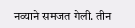नव्याने समजत गेली. तीन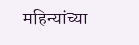महिन्यांच्या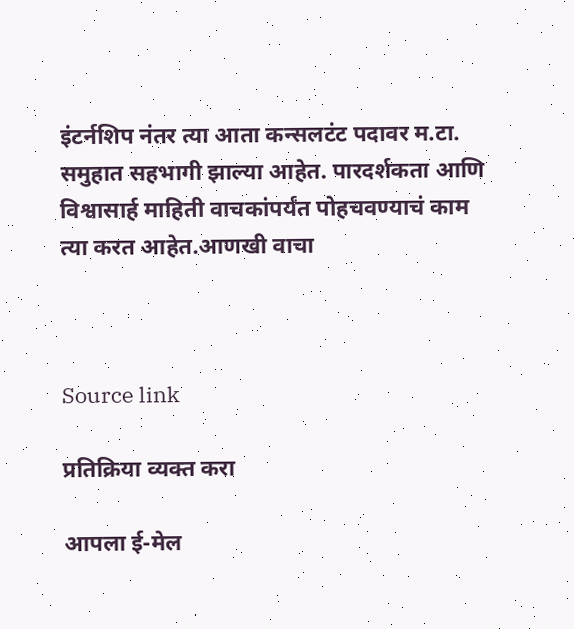इंटर्नशिप नंतर त्या आता कन्सलटंट पदावर म.टा. समुहात सहभागी झाल्या आहेत. पारदर्शकता आणि विश्वासार्ह माहिती वाचकांपर्यंत पोहचवण्याचं काम त्या करत आहेत.आणखी वाचा



Source link

प्रतिक्रिया व्यक्त करा

आपला ई-मेल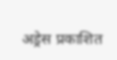अड्रेस प्रकाशित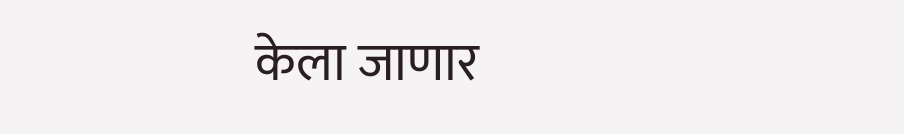केला जाणार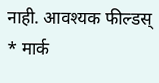नाही. आवश्यक फील्डस् * मार्क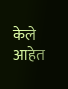केले आहेत